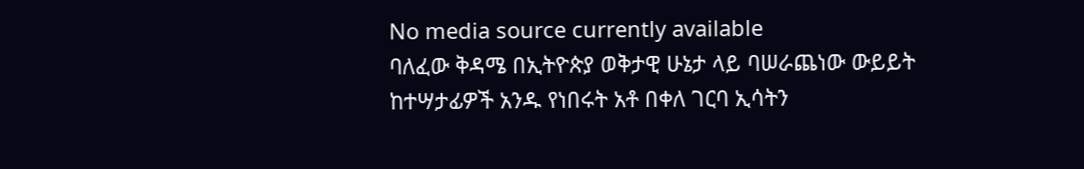No media source currently available
ባለፈው ቅዳሜ በኢትዮጵያ ወቅታዊ ሁኔታ ላይ ባሠራጨነው ውይይት ከተሣታፊዎች አንዱ የነበሩት አቶ በቀለ ገርባ ኢሳትን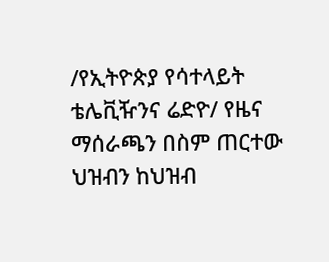/የኢትዮጵያ የሳተላይት ቴሌቪዥንና ሬድዮ/ የዜና ማሰራጫን በስም ጠርተው ህዝብን ከህዝብ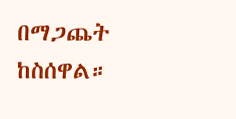በማጋጨት ከስሰዋል።